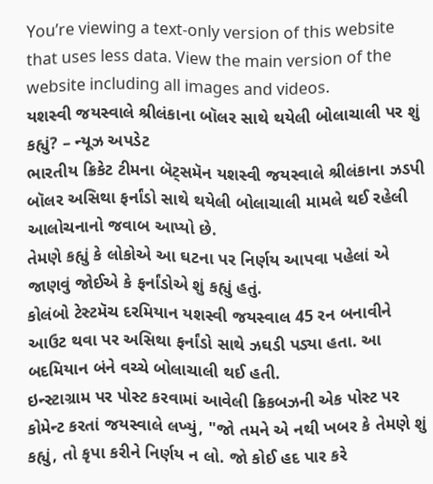You’re viewing a text-only version of this website that uses less data. View the main version of the website including all images and videos.
યશસ્વી જયસ્વાલે શ્રીલંકાના બૉલર સાથે થયેલી બોલાચાલી પર શું કહ્યું? – ન્યૂઝ અપડેટ
ભારતીય ક્રિકેટ ટીમના બૅટ્સમૅન યશસ્વી જયસ્વાલે શ્રીલંકાના ઝડપી બૉલર અસિથા ફર્નાંડો સાથે થયેલી બોલાચાલી મામલે થઈ રહેલી આલોચનાનો જવાબ આપ્યો છે.
તેમણે કહ્યું કે લોકોએ આ ઘટના પર નિર્ણય આપવા પહેલાં એ જાણવું જોઈએ કે ફર્નાંડોએ શું કહ્યું હતું.
કોલંબો ટેસ્ટમૅચ દરમિયાન યશસ્વી જયસ્વાલ 45 રન બનાવીને આઉટ થવા પર અસિથા ફર્નાંડો સાથે ઝઘડી પડ્યા હતા. આ બદમિયાન બંને વચ્ચે બોલાચાલી થઈ હતી.
ઇન્સ્ટાગ્રામ પર પોસ્ટ કરવામાં આવેલી ક્રિકબઝની એક પોસ્ટ પર કોમેન્ટ કરતાં જયસ્વાલે લખ્યું, "જો તમને એ નથી ખબર કે તેમણે શું કહ્યું, તો કૃપા કરીને નિર્ણય ન લો. જો કોઈ હદ પાર કરે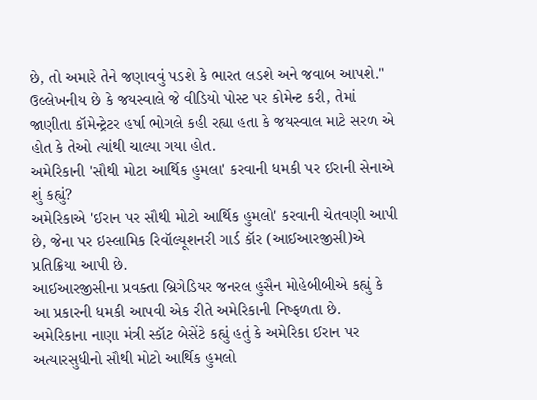છે, તો અમારે તેને જણાવવું પડશે કે ભારત લડશે અને જવાબ આપશે."
ઉલ્લેખનીય છે કે જયસ્વાલે જે વીડિયો પોસ્ટ પર કોમેન્ટ કરી, તેમાં જાણીતા કૉમેન્ટ્રેટર હર્ષા ભોગલે કહી રહ્યા હતા કે જયસ્વાલ માટે સરળ એ હોત કે તેઓ ત્યાંથી ચાલ્યા ગયા હોત.
અમેરિકાની 'સૌથી મોટા આર્થિક હુમલા' કરવાની ધમકી પર ઈરાની સેનાએ શું કહ્યું?
અમેરિકાએ 'ઈરાન પર સૌથી મોટો આર્થિક હુમલો' કરવાની ચેતવણી આપી છે, જેના પર ઇસ્લામિક રિવૉલ્યૂશનરી ગાર્ડ કૉર (આઈઆરજીસી)એ પ્રતિક્રિયા આપી છે.
આઈઆરજીસીના પ્રવક્તા બ્રિગેડિયર જનરલ હુસૈન મોહેબીબીએ કહ્યું કે આ પ્રકારની ધમકી આપવી એક રીતે અમેરિકાની નિષ્ફળતા છે.
અમેરિકાના નાણા મંત્રી સ્કૉટ બેસેંટે કહ્યું હતું કે અમેરિકા ઈરાન પર અત્યારસુધીનો સૌથી મોટો આર્થિક હુમલો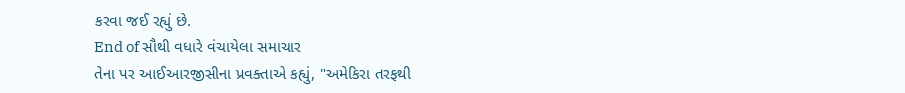કરવા જઈ રહ્યું છે.
End of સૌથી વધારે વંચાયેલા સમાચાર
તેના પર આઈઆરજીસીના પ્રવક્તાએ કહ્યું, "અમેકિરા તરફથી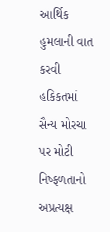આર્થિક હુમલાની વાત કરવી હકિકતમાં સૈન્ય મોરચા પર મોટી નિષ્ફળતાનો અપ્રત્યક્ષ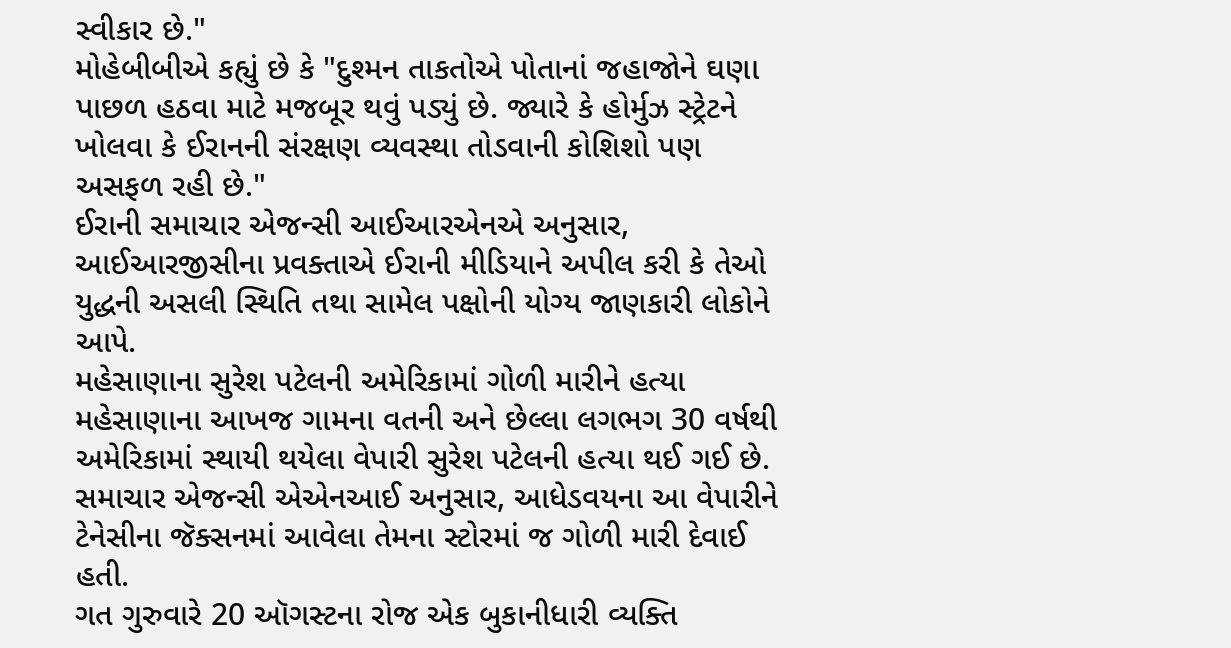સ્વીકાર છે."
મોહેબીબીએ કહ્યું છે કે "દુશ્મન તાકતોએ પોતાનાં જહાજોને ઘણા પાછળ હઠવા માટે મજબૂર થવું પડ્યું છે. જ્યારે કે હોર્મુઝ સ્ટ્રેટને ખોલવા કે ઈરાનની સંરક્ષણ વ્યવસ્થા તોડવાની કોશિશો પણ અસફળ રહી છે."
ઈરાની સમાચાર એજન્સી આઈઆરએનએ અનુસાર, આઈઆરજીસીના પ્રવક્તાએ ઈરાની મીડિયાને અપીલ કરી કે તેઓ યુદ્ધની અસલી સ્થિતિ તથા સામેલ પક્ષોની યોગ્ય જાણકારી લોકોને આપે.
મહેસાણાના સુરેશ પટેલની અમેરિકામાં ગોળી મારીને હત્યા
મહેસાણાના આખજ ગામના વતની અને છેલ્લા લગભગ 30 વર્ષથી અમેરિકામાં સ્થાયી થયેલા વેપારી સુરેશ પટેલની હત્યા થઈ ગઈ છે.
સમાચાર એજન્સી એએનઆઈ અનુસાર, આધેડવયના આ વેપારીને ટેનેસીના જૅક્સનમાં આવેલા તેમના સ્ટોરમાં જ ગોળી મારી દેવાઈ હતી.
ગત ગુરુવારે 20 ઑગસ્ટના રોજ એક બુકાનીધારી વ્યક્તિ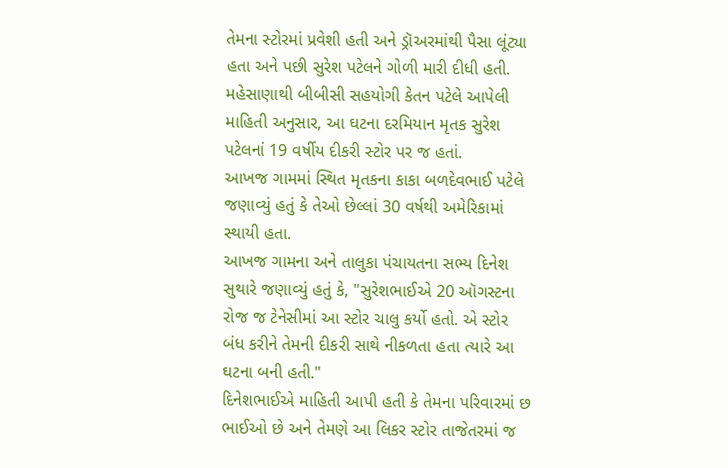તેમના સ્ટોરમાં પ્રવેશી હતી અને ડ્રૉઅરમાંથી પૈસા લૂંટ્યા હતા અને પછી સુરેશ પટેલને ગોળી મારી દીધી હતી.
મહેસાણાથી બીબીસી સહયોગી કેતન પટેલે આપેલી માહિતી અનુસાર, આ ઘટના દરમિયાન મૃતક સુરેશ પટેલનાં 19 વર્ષીય દીકરી સ્ટોર પર જ હતાં.
આખજ ગામમાં સ્થિત મૃતકના કાકા બળદેવભાઈ પટેલે જણાવ્યું હતું કે તેઓ છેલ્લાં 30 વર્ષથી અમેરિકામાં સ્થાયી હતા.
આખજ ગામના અને તાલુકા પંચાયતના સભ્ય દિનેશ સુથારે જણાવ્યું હતું કે, "સુરેશભાઈએ 20 ઑગસ્ટના રોજ જ ટેનેસીમાં આ સ્ટોર ચાલુ કર્યો હતો. એ સ્ટોર બંધ કરીને તેમની દીકરી સાથે નીકળતા હતા ત્યારે આ ઘટના બની હતી."
દિનેશભાઈએ માહિતી આપી હતી કે તેમના પરિવારમાં છ ભાઈઓ છે અને તેમણે આ લિકર સ્ટોર તાજેતરમાં જ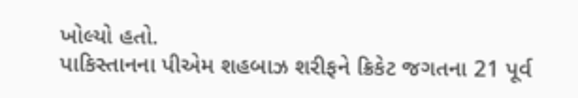ખોલ્યો હતો.
પાકિસ્તાનના પીએમ શહબાઝ શરીફને ક્રિકેટ જગતના 21 પૂર્વ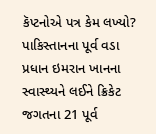કૅપ્ટનોએ પત્ર કેમ લખ્યો?
પાકિસ્તાનના પૂર્વ વડા પ્રધાન ઇમરાન ખાનના સ્વાસ્થ્યને લઈને ક્રિકેટ જગતના 21 પૂર્વ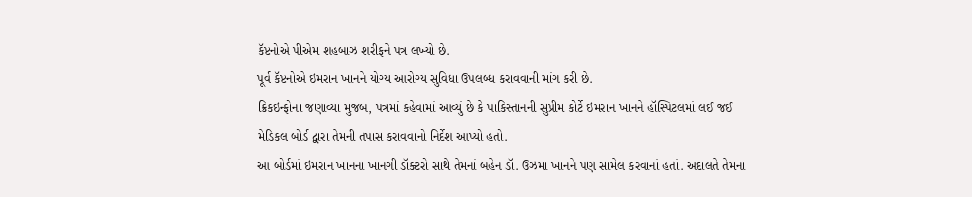કૅપ્ટનોએ પીએમ શહબાઝ શરીફને પત્ર લખ્યો છે.
પૂર્વ કૅપ્ટનોએ ઇમરાન ખાનને યોગ્ય આરોગ્ય સુવિધા ઉપલબ્ધ કરાવવાની માંગ કરી છે.
ક્રિકઇન્ફોના જણાવ્યા મુજબ, પત્રમાં કહેવામાં આવ્યું છે કે પાકિસ્તાનની સુપ્રીમ કોર્ટે ઇમરાન ખાનને હૉસ્પિટલમાં લઈ જઈ મેડિકલ બોર્ડ દ્વારા તેમની તપાસ કરાવવાનો નિર્દેશ આપ્યો હતો.
આ બોર્ડમાં ઇમરાન ખાનના ખાનગી ડૉક્ટરો સાથે તેમનાં બહેન ડૉ. ઉઝમા ખાનને પણ સામેલ કરવાનાં હતાં. અદાલતે તેમના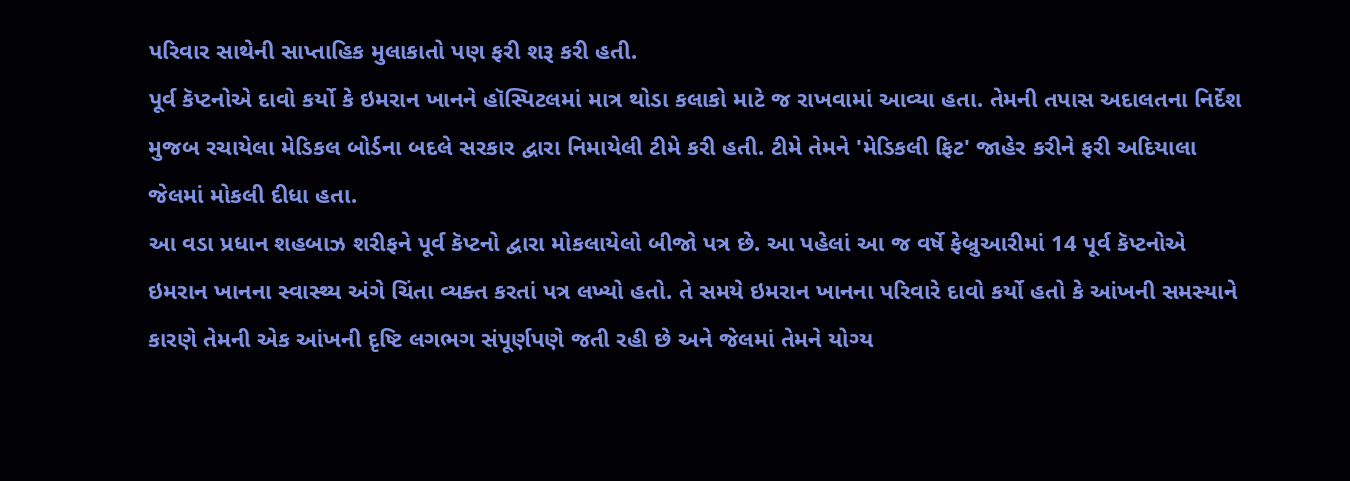પરિવાર સાથેની સાપ્તાહિક મુલાકાતો પણ ફરી શરૂ કરી હતી.
પૂર્વ કૅપ્ટનોએ દાવો કર્યો કે ઇમરાન ખાનને હૉસ્પિટલમાં માત્ર થોડા કલાકો માટે જ રાખવામાં આવ્યા હતા. તેમની તપાસ અદાલતના નિર્દેશ મુજબ રચાયેલા મેડિકલ બોર્ડના બદલે સરકાર દ્વારા નિમાયેલી ટીમે કરી હતી. ટીમે તેમને 'મેડિકલી ફિટ' જાહેર કરીને ફરી અદિયાલા જેલમાં મોકલી દીધા હતા.
આ વડા પ્રધાન શહબાઝ શરીફને પૂર્વ કૅપ્ટનો દ્વારા મોકલાયેલો બીજો પત્ર છે. આ પહેલાં આ જ વર્ષે ફેબ્રુઆરીમાં 14 પૂર્વ કૅપ્ટનોએ ઇમરાન ખાનના સ્વાસ્થ્ય અંગે ચિંતા વ્યક્ત કરતાં પત્ર લખ્યો હતો. તે સમયે ઇમરાન ખાનના પરિવારે દાવો કર્યો હતો કે આંખની સમસ્યાને કારણે તેમની એક આંખની દૃષ્ટિ લગભગ સંપૂર્ણપણે જતી રહી છે અને જેલમાં તેમને યોગ્ય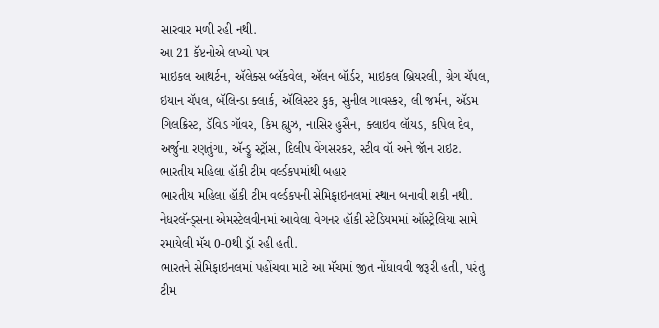સારવાર મળી રહી નથી.
આ 21 કૅપ્ટનોએ લખ્યો પત્ર
માઇકલ આથર્ટન, ઍલેક્સ બ્લૅકવેલ, ઍલન બૉર્ડર, માઇકલ બ્રિયરલી, ગ્રેગ ચૅપલ, ઇયાન ચૅપલ, બૅલિન્ડા ક્લાર્ક, ઍલિસ્ટર કુક, સુનીલ ગાવસ્કર, લી જર્મન, ઍડમ ગિલક્રિસ્ટ, ડૅવિડ ગૉવર, કિમ હ્યુઝ, નાસિર હુસૈન, ક્લાઇવ લૉયડ, કપિલ દેવ, અર્જુના રણતુંગા, ઍન્ડ્રુ સ્ટ્રૉસ, દિલીપ વેંગસરકર, સ્ટીવ વૉ અને જૉન રાઇટ.
ભારતીય મહિલા હૉકી ટીમ વર્લ્ડકપમાંથી બહાર
ભારતીય મહિલા હૉકી ટીમ વર્લ્ડકપની સેમિફાઇનલમાં સ્થાન બનાવી શકી નથી. નેધરલૅન્ડ્સના એમસ્ટેલવીનમાં આવેલા વેગનર હૉકી સ્ટેડિયમમાં ઑસ્ટ્રેલિયા સામે રમાયેલી મૅચ 0-0થી ડ્રૉ રહી હતી.
ભારતને સેમિફાઇનલમાં પહોંચવા માટે આ મૅચમાં જીત નોંધાવવી જરૂરી હતી, પરંતુ ટીમ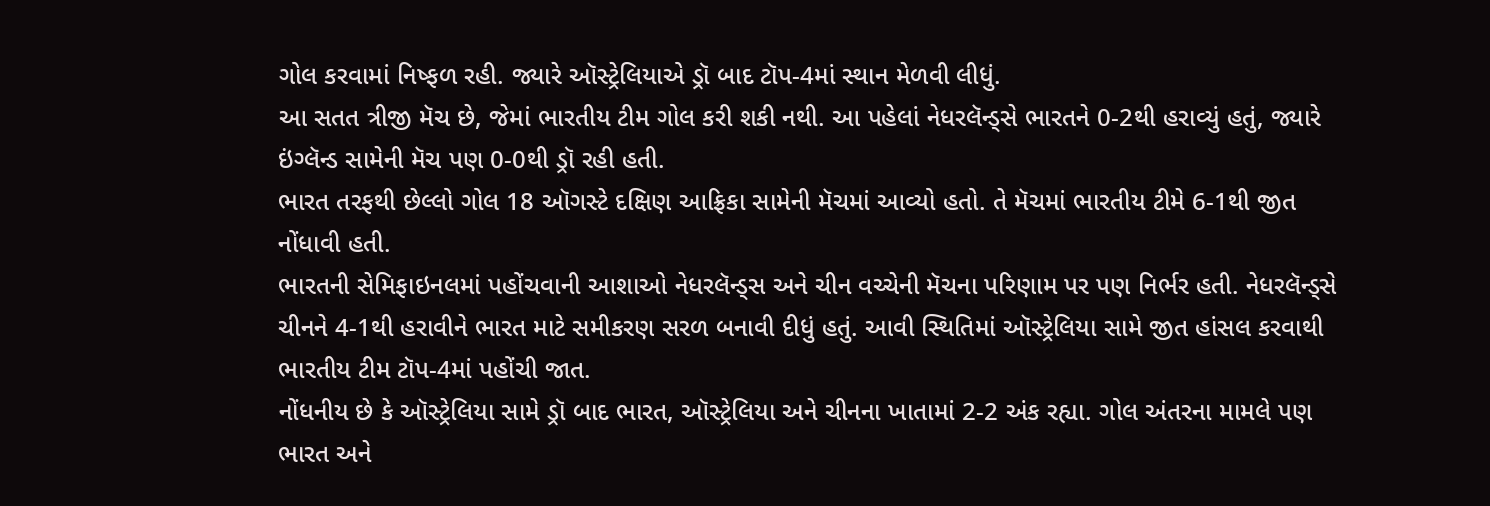ગોલ કરવામાં નિષ્ફળ રહી. જ્યારે ઑસ્ટ્રેલિયાએ ડ્રૉ બાદ ટૉપ-4માં સ્થાન મેળવી લીધું.
આ સતત ત્રીજી મૅચ છે, જેમાં ભારતીય ટીમ ગોલ કરી શકી નથી. આ પહેલાં નેધરલૅન્ડ્સે ભારતને 0-2થી હરાવ્યું હતું, જ્યારે ઇંગ્લૅન્ડ સામેની મૅચ પણ 0-0થી ડ્રૉ રહી હતી.
ભારત તરફથી છેલ્લો ગોલ 18 ઑગસ્ટે દક્ષિણ આફ્રિકા સામેની મૅચમાં આવ્યો હતો. તે મૅચમાં ભારતીય ટીમે 6-1થી જીત નોંધાવી હતી.
ભારતની સેમિફાઇનલમાં પહોંચવાની આશાઓ નેધરલૅન્ડ્સ અને ચીન વચ્ચેની મૅચના પરિણામ પર પણ નિર્ભર હતી. નેધરલૅન્ડ્સે ચીનને 4-1થી હરાવીને ભારત માટે સમીકરણ સરળ બનાવી દીધું હતું. આવી સ્થિતિમાં ઑસ્ટ્રેલિયા સામે જીત હાંસલ કરવાથી ભારતીય ટીમ ટૉપ-4માં પહોંચી જાત.
નોંધનીય છે કે ઑસ્ટ્રેલિયા સામે ડ્રૉ બાદ ભારત, ઑસ્ટ્રેલિયા અને ચીનના ખાતામાં 2-2 અંક રહ્યા. ગોલ અંતરના મામલે પણ ભારત અને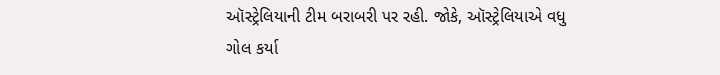ઑસ્ટ્રેલિયાની ટીમ બરાબરી પર રહી. જોકે, ઑસ્ટ્રેલિયાએ વધુ ગોલ કર્યા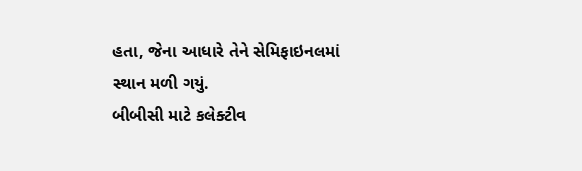હતા, જેના આધારે તેને સેમિફાઇનલમાં સ્થાન મળી ગયું.
બીબીસી માટે કલેક્ટીવ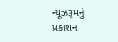ન્યૂઝરૂમનું પ્રકાશન